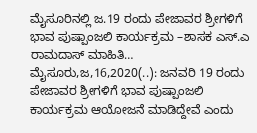ಮೈಸೂರಿನಲ್ಲಿ ಜ.19 ರಂದು ಪೇಜಾವರ ಶ್ರೀಗಳಿಗೆ ಭಾವ ಪುಷ್ಪಾಂಜಲಿ ಕಾರ್ಯಕ್ರಮ –ಶಾಸಕ ಎಸ್.ಎ ರಾಮದಾಸ್ ಮಾಹಿತಿ… ಮೈಸೂರು,ಜ,16,2020(..): ಜನವರಿ 19 ರಂದು ಪೇಜಾವರ ಶ್ರೀಗಳಿಗೆ ಭಾವ ಪುಷ್ಪಾಂಜಲಿ ಕಾರ್ಯಕ್ರಮ ಆಯೋಜನೆ ಮಾಡಿದ್ದೇವೆ ಎಂದು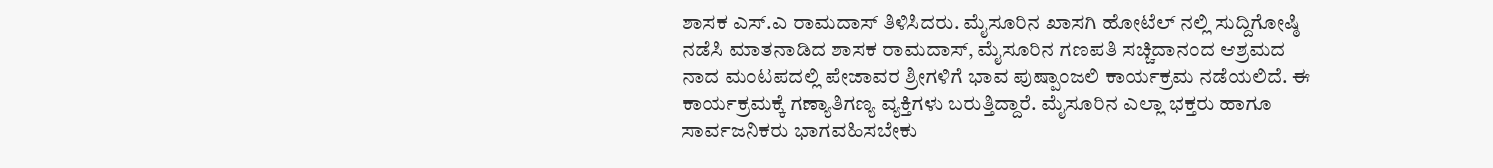ಶಾಸಕ ಎಸ್.ಎ ರಾಮದಾಸ್ ತಿಳಿಸಿದರು. ಮೈಸೂರಿನ ಖಾಸಗಿ ಹೋಟೆಲ್‌ ನಲ್ಲಿ ಸುದ್ದಿಗೋಷ್ಠಿ ನಡೆಸಿ ಮಾತನಾಡಿದ ಶಾಸಕ ರಾಮದಾಸ್, ಮೈಸೂರಿನ ಗಣಪತಿ ಸಚ್ಚಿದಾನಂದ ಆಶ್ರಮದ ನಾದ ಮಂಟಪದಲ್ಲಿ ಪೇಜಾವರ ಶ್ರೀಗಳಿಗೆ ಭಾವ ಪುಷ್ಪಾಂಜಲಿ ಕಾರ್ಯಕ್ರಮ ನಡೆಯಲಿದೆ. ಈ ಕಾರ್ಯಕ್ರಮಕ್ಕೆ ಗಣ್ಯಾತಿಗಣ್ಯ ವ್ಯಕ್ತಿಗಳು ಬರುತ್ತಿದ್ದಾರೆ. ಮೈಸೂರಿನ ಎಲ್ಲಾ ಭಕ್ತರು ಹಾಗೂ ಸಾರ್ವಜನಿಕರು ಭಾಗವಹಿಸಬೇಕು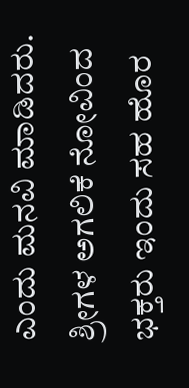ಎಂದು ಮನವಿ ಮಾಡಿದರು. ಶ್ರೀಗಳ ಅಗಲಿಕೆ ನೋವಿಂದ ಭಕ್ತರು ಇಂದು ಸಹ ಹೊರ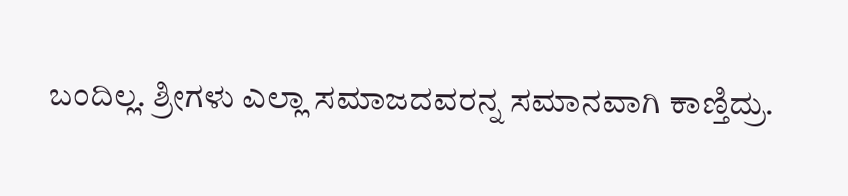ಬಂದಿಲ್ಲ‌. ಶ್ರೀಗಳು ಎಲ್ಲಾ ಸಮಾಜದವರನ್ನ ಸಮಾನವಾಗಿ ಕಾಣ್ತಿದ್ರು.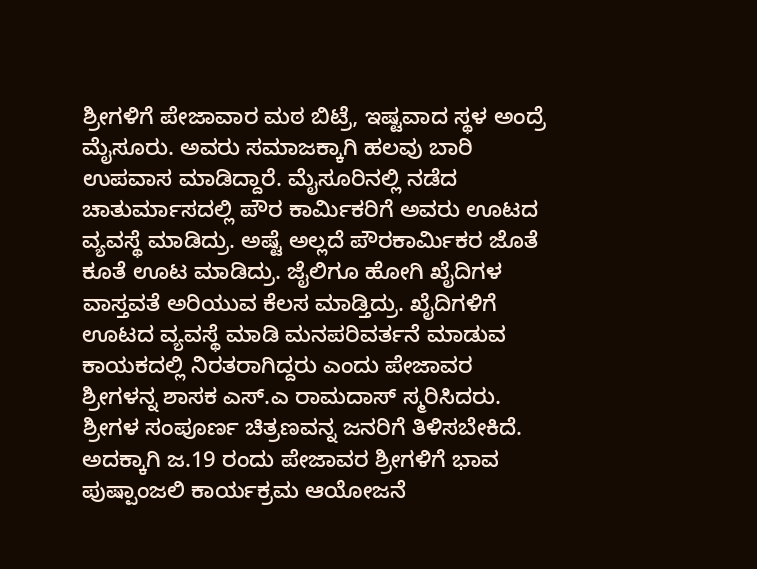ಶ್ರೀಗಳಿಗೆ ಪೇಜಾವಾರ ಮಠ‌ ಬಿಟ್ರೆ, ಇಷ್ಟವಾದ ಸ್ಥಳ ಅಂದ್ರೆ ಮೈಸೂರು. ಅವರು ಸಮಾಜಕ್ಕಾಗಿ ಹಲವು ಬಾರಿ ಉಪವಾಸ ಮಾಡಿದ್ದಾರೆ. ಮೈಸೂರಿನಲ್ಲಿ ನಡೆದ ಚಾತುರ್ಮಾಸದಲ್ಲಿ ಪೌರ ಕಾರ್ಮಿಕರಿಗೆ ಅವರು ಊಟದ ವ್ಯವಸ್ಥೆ ಮಾಡಿದ್ರು. ಅಷ್ಟೆ ಅಲ್ಲದೆ ಪೌರಕಾರ್ಮಿಕರ ಜೊತೆ ಕೂತೆ ಊಟ ಮಾಡಿದ್ರು. ಜೈಲಿಗೂ ಹೋಗಿ ಖೈದಿಗಳ ವಾಸ್ತವತೆ ಅರಿಯುವ ಕೆಲಸ ಮಾಡ್ತಿದ್ರು. ಖೈದಿಗಳಿಗೆ ಊಟದ ವ್ಯವಸ್ಥೆ ಮಾಡಿ ಮನಪರಿವರ್ತನೆ ಮಾಡುವ ಕಾಯಕದಲ್ಲಿ ನಿರತರಾಗಿದ್ದರು ಎಂದು ಪೇಜಾವರ ಶ್ರೀಗಳನ್ನ ಶಾಸಕ ಎಸ್.ಎ ರಾಮದಾಸ್ ಸ್ಮರಿಸಿದರು. ಶ್ರೀಗಳ ಸಂಪೂರ್ಣ ಚಿತ್ರಣವನ್ನ ಜನರಿಗೆ ತಿಳಿಸಬೇಕಿದೆ. ಅದಕ್ಕಾಗಿ ಜ.19 ರಂದು ಪೇಜಾವರ ಶ್ರೀಗಳಿಗೆ ಭಾವ ಪುಷ್ಪಾಂಜಲಿ ಕಾರ್ಯಕ್ರಮ ಆಯೋಜನೆ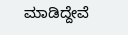ಮಾಡಿದ್ದೇವೆ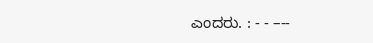ಎಂದರು. : - - –--